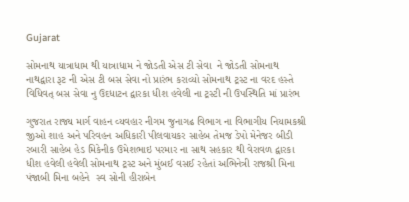Gujarat

સોમનાથ યાત્રાધામ થી યાત્રાધામ ને જોડતી એસ ટી સેવા  ને જોડતી સોમનાથ નાથદ્વારા રૂટ ની એસ ટી બસ સેવા નો પ્રારંભ કરાવ્યો સોમનાથ ટ્રસ્ટ ના વરદ હસ્તે વિધિવત્ બસ સેવા નુ ઉદધાટન દ્વારકા ધીશ હવેલી ના ટ્રસ્ટી ની ઉપસ્થિતિ માં પ્રારંભ

ગુજરાત રાજ્ય માર્ગ વાહન વ્યવહાર નીગમ જુનાગઢ વિભાગ ના વિભાગીય નિયામકશ્રી જીઓ શાહ અને પરિવહન અધિકારી પીલવાયકર સાહેબ તેમજ ડેપો મેનેજર બીડી રબારી સાહેબ હેડ મિકેનીક ઉમેશભાઇ પરમાર ના સાથ સહકાર થી વેરાવળ દ્વારકા ધીશ હવેલી હવેલી સોમનાથ ટ્રસ્ટ અને મુંબઈ વસઈ રહેતાં અભિનેત્રી રાજશ્રી મિના પંજાબી મિના બહેને  સ્વ સોની હીરાબેન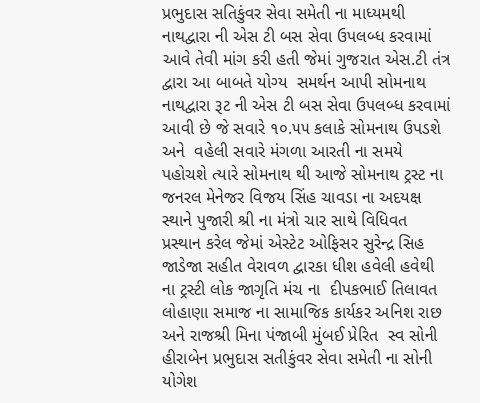પ્રભુદાસ સતિકુંવર સેવા સમેતી ના માધ્યમથી નાથદ્વારા ની એસ ટી બસ સેવા ઉપલબ્ધ કરવામાં આવે તેવી માંગ કરી હતી જેમાં ગુજરાત એસ.ટી તંત્ર દ્વારા આ બાબતે યોગ્ય  સમર્થન આપી સોમનાથ નાથદ્વારા રૂટ ની એસ ટી બસ સેવા ઉપલબ્ધ કરવામાં આવી છે જે સવારે ૧૦.૫૫ કલાકે સોમનાથ ઉપડશે અને  વહેલી સવારે મંગળા આરતી ના સમયે પહોચશે ત્યારે સોમનાથ થી આજે સોમનાથ ટ્રસ્ટ ના જનરલ મેનેજર વિજય સિંહ ચાવડા ના અદયક્ષ સ્થાને પુજારી શ્રી ના મંત્રો ચાર સાથે વિધિવત પ્રસ્થાન કરેલ જેમાં એસ્ટેટ ઓફિસર સુરેન્દ્ર સિહ જાડેજા સહીત વેરાવળ દ્વારકા ધીશ હવેલી હવેથી ના ટ્રસ્ટી લોક જાગૃતિ મંચ ના  દીપકભાઈ તિલાવત લોહાણા સમાજ ના સામાજિક કાર્યકર અનિશ રાછ અને રાજશ્રી મિના પંજાબી મુંબઈ પ્રેરિત  સ્વ સોની હીરાબેન પ્રભુદાસ સતીકુંવર સેવા સમેતી ના સોની યોગેશ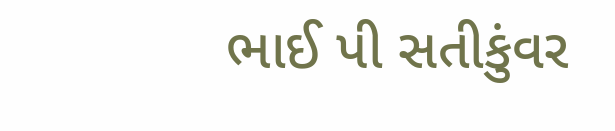ભાઈ પી સતીકુંવર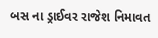બસ ના ડ્રાઈવર રાજેશ નિમાવત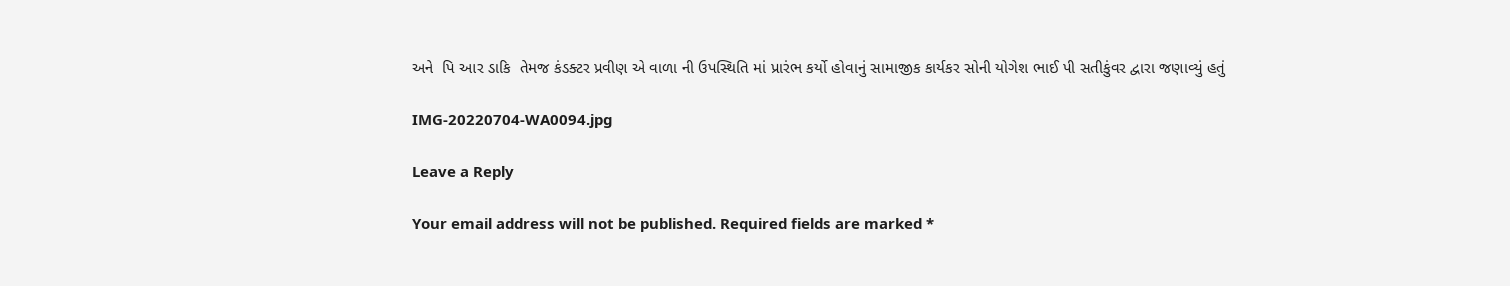અને  પિ આર ડાકિ  તેમજ કંડક્ટર પ્રવીણ એ વાળા ની ઉપસ્થિતિ માં પ્રારંભ કર્યો હોવાનું સામાજીક કાર્યકર સોની યોગેશ ભાઈ પી સતીકુંવર દ્વારા જણાવ્યું હતું

IMG-20220704-WA0094.jpg

Leave a Reply

Your email address will not be published. Required fields are marked *